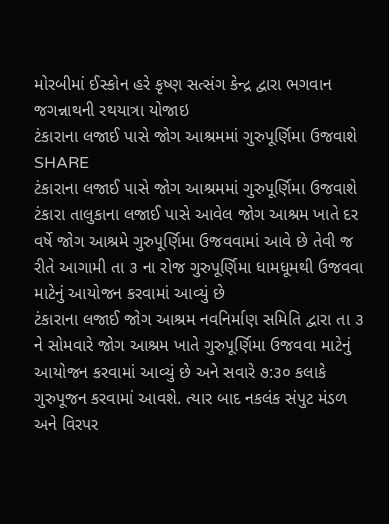મોરબીમાં ઈસ્કોન હરે કૃષ્ણ સત્સંગ કેન્દ્ર દ્વારા ભગવાન જગન્નાથની રથયાત્રા યોજાઇ
ટંકારાના લજાઈ પાસે જોગ આશ્રમમાં ગુરુપૂર્ણિમા ઉજવાશે
SHARE
ટંકારાના લજાઈ પાસે જોગ આશ્રમમાં ગુરુપૂર્ણિમા ઉજવાશે
ટંકારા તાલુકાના લજાઈ પાસે આવેલ જોગ આશ્રમ ખાતે દર વર્ષે જોગ આશ્રમે ગુરુપૂર્ણિમા ઉજવવામાં આવે છે તેવી જ રીતે આગામી તા ૩ ના રોજ ગુરુપૂર્ણિમા ધામધૂમથી ઉજવવા માટેનું આયોજન કરવામાં આવ્યું છે
ટંકારાના લજાઈ જોગ આશ્રમ નવનિર્માણ સમિતિ દ્વારા તા ૩ ને સોમવારે જોગ આશ્રમ ખાતે ગુરુપૂર્ણિમા ઉજવવા માટેનું આયોજન કરવામાં આવ્યું છે અને સવારે ૭:૩૦ કલાકે ગુરુપૂજન કરવામાં આવશે. ત્યાર બાદ નકલંક સંપુટ મંડળ અને વિરપર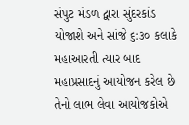સંપુટ મંડળ દ્વારા સુંદરકાંડ યોજાશે અને સાંજે ૬:૩૦ કલાકે મહાઆરતી ત્યાર બાદ મહાપ્રસાદનું આયોજન કરેલ છે તેનો લાભ લેવા આયોજકોએ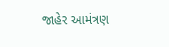જાહેર આમંત્રણ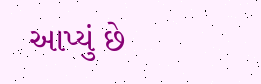આપ્યું છે